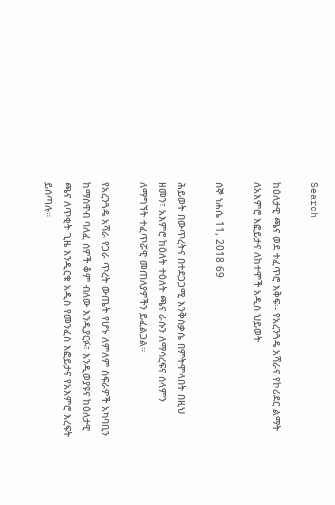Search

ከዕለታዊ ጫና ወደ ተፈጥሮ እቅፍ፡- የአረንጓዴ አሻራና የኮሪደር ልማት ለአእምሮ እፎይታና ለከተሞች አዲስ ህይወት

ሰኞ ነሐሴ 11, 2018 69

ሕይወት በውጥረትና በተደጋጋሚ እንቅስቃሴ በምትሞላበት በዚህ ዘመን፣ አእምሮ ከዕለት ተዕለት ጫና ራሱን ለማሳረፍና ሰላምን ለማግኘት ተፈጥሯዊ መጠለያዎችን ይፈልጋል።

የአረንጓዴ አሻራ የጋራ ጥረት ውጤት የሆኑ ለምለም ስፍራዎች አካባቢን ከማስዋብ ባለፈ ሰዎች ቆም ብለው እንዲያርፉ፣ እንዲወያዩና ከዕለታዊ ጫና ለጥቂት ጊዜ እንዲርቁ አዲስ የመንፈስ እፎይታና የአእምሮ እረፍት ይሰጣሉ።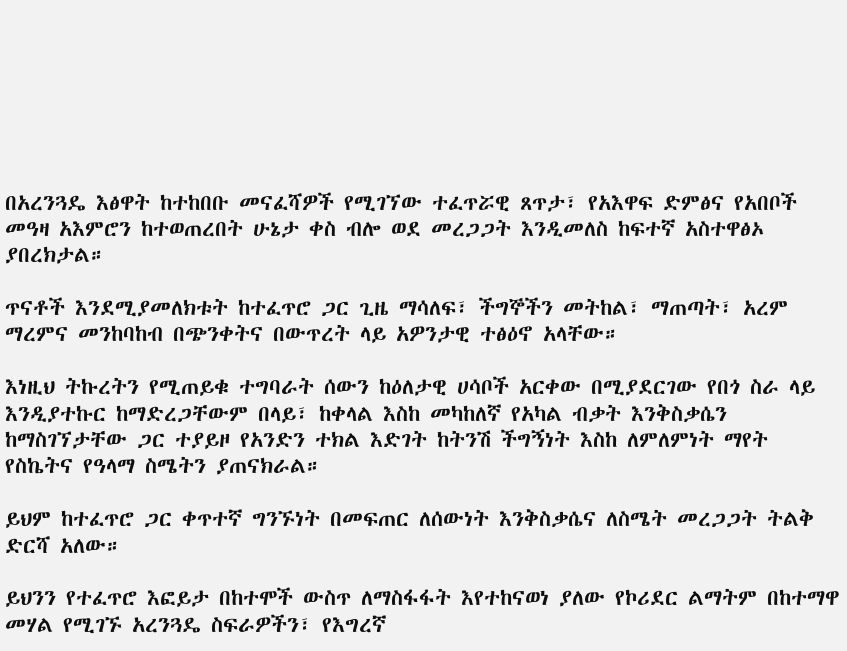በአረንጓዴ እፅዋት ከተከበቡ መናፈሻዎች የሚገኘው ተፈጥሯዊ ጸጥታ፣ የአእዋፍ ድምፅና የአበቦች መዓዛ አእምሮን ከተወጠረበት ሁኔታ ቀስ ብሎ ወደ መረጋጋት እንዲመለስ ከፍተኛ አስተዋፅኦ ያበረክታል።

ጥናቶች እንደሚያመለክቱት ከተፈጥሮ ጋር ጊዜ ማሳለፍ፣ ችግኞችን መትከል፣ ማጠጣት፣ አረም ማረምና መንከባከብ በጭንቀትና በውጥረት ላይ አዎንታዊ ተፅዕኖ አላቸው።

እነዚህ ትኩረትን የሚጠይቁ ተግባራት ሰውን ከዕለታዊ ሀሳቦች አርቀው በሚያደርገው የበጎ ስራ ላይ እንዲያተኩር ከማድረጋቸውም በላይ፣ ከቀላል እስከ መካከለኛ የአካል ብቃት እንቅስቃሴን ከማስገኘታቸው ጋር ተያይዞ የአንድን ተክል እድገት ከትንሽ ችግኝነት እስከ ለምለምነት ማየት የስኬትና የዓላማ ስሜትን ያጠናክራል።

ይህም ከተፈጥሮ ጋር ቀጥተኛ ግንኙነት በመፍጠር ለሰውነት እንቅስቃሴና ለስሜት መረጋጋት ትልቅ ድርሻ አለው።

ይህንን የተፈጥሮ እፎይታ በከተሞች ውስጥ ለማስፋፋት እየተከናወነ ያለው የኮሪደር ልማትም በከተማዋ መሃል የሚገኙ አረንጓዴ ስፍራዎችን፣ የእግረኛ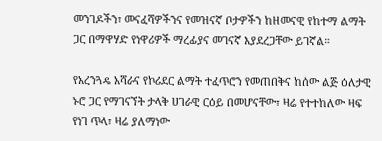መንገዶችን፣ መናፈሻዎችንና የመዝናኛ ቦታዎችን ከዘመናዊ የከተማ ልማት ጋር በማዋሃድ የነዋሪዎች ማረፊያና መገናኛ እያደረጋቸው ይገኛል።

የአረንጓዴ አሻራና የኮሪደር ልማት ተፈጥሮን የመጠበቅና ከሰው ልጅ ዕለታዊ ኑሮ ጋር የማገናኘት ታላቅ ሀገራዊ ርዕይ በመሆናቸው፣ ዛሬ የተተከለው ዛፍ የነገ ጥላ፣ ዛሬ ያለማነው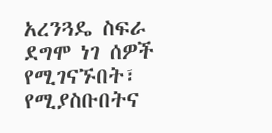አረንጓዴ ስፍራ ደግሞ ነገ ሰዎች የሚገናኙበት፣ የሚያስቡበትና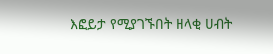እፎይታ የሚያገኙበት ዘላቂ ሀብት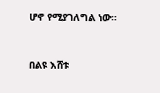ሆኖ የሚያገለግል ነው።



በልዩ እሸቱ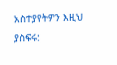አስተያየትዎን እዚህ ያስፍሩ: